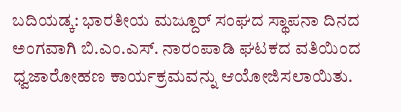ಬದಿಯಡ್ಕ: ಭಾರತೀಯ ಮಜ್ದೂರ್ ಸಂಘದ ಸ್ಥಾಪನಾ ದಿನದ ಅಂಗವಾಗಿ ಬಿ.ಎಂ.ಎಸ್. ನಾರಂಪಾಡಿ ಘಟಕದ ವತಿಯಿಂದ ಧ್ವಜಾರೋಹಣ ಕಾರ್ಯಕ್ರಮವನ್ನು ಆಯೋಜಿಸಲಾಯಿತು.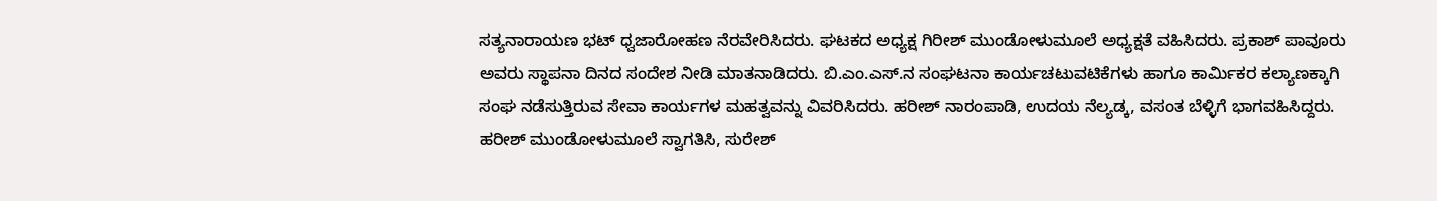ಸತ್ಯನಾರಾಯಣ ಭಟ್ ಧ್ವಜಾರೋಹಣ ನೆರವೇರಿಸಿದರು. ಘಟಕದ ಅಧ್ಯಕ್ಷ ಗಿರೀಶ್ ಮುಂಡೋಳುಮೂಲೆ ಅಧ್ಯಕ್ಷತೆ ವಹಿಸಿದರು. ಪ್ರಕಾಶ್ ಪಾವೂರು ಅವರು ಸ್ಥಾಪನಾ ದಿನದ ಸಂದೇಶ ನೀಡಿ ಮಾತನಾಡಿದರು. ಬಿ.ಎಂ.ಎಸ್.ನ ಸಂಘಟನಾ ಕಾರ್ಯಚಟುವಟಿಕೆಗಳು ಹಾಗೂ ಕಾರ್ಮಿಕರ ಕಲ್ಯಾಣಕ್ಕಾಗಿ ಸಂಘ ನಡೆಸುತ್ತಿರುವ ಸೇವಾ ಕಾರ್ಯಗಳ ಮಹತ್ವವನ್ನು ವಿವರಿಸಿದರು. ಹರೀಶ್ ನಾರಂಪಾಡಿ, ಉದಯ ನೆಲ್ಯಡ್ಕ, ವಸಂತ ಬೆಳ್ಳಿಗೆ ಭಾಗವಹಿಸಿದ್ದರು. ಹರೀಶ್ ಮುಂಡೋಳುಮೂಲೆ ಸ್ವಾಗತಿಸಿ, ಸುರೇಶ್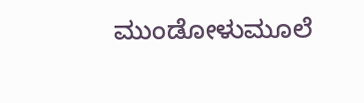ಮುಂಡೋಳುಮೂಲೆ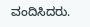ವಂದಿಸಿದರು.